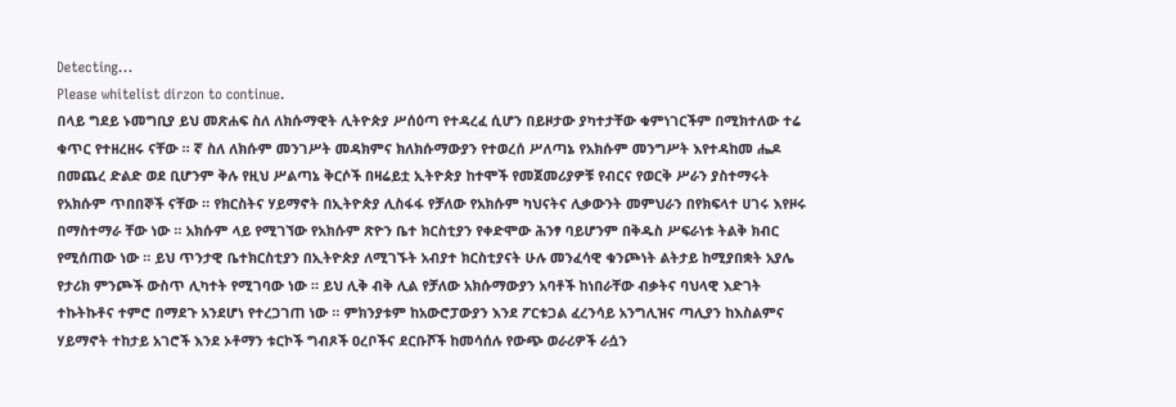Detecting...
Please whitelist dirzon to continue.
በላይ ግደይ ኑመግቢያ ይህ መጽሐፍ ስለ ለክሱማዊት ሊትዮጵያ ሥሰዕጣ የተዳረፈ ሲሆን በይዞታው ያካተታቸው ቁምነገርችም በሚክተለው ተሬ ቁጥር የተዘረዘሩ ናቸው ። ኛ ስለ ለክሱም መንገሥት መዳክምና ክለክሱማውያን የተወረሰ ሥለጣኔ የአክሱም መንግሥት እየተዳከመ ሔዶ በመጨረ ድልድ ወደ ቢሆንም ቅሉ የዚህ ሥልጣኔ ቅርሶች በዛሬይቷ ኢትዮጵያ ከተሞች የመጀመሪያዎቹ የብርና የወርቅ ሥራን ያስተማሩት የአክሱም ጥበበኞች ናቸው ። የክርስትና ሃይማኖት በኢትዮጵያ ሊስፋፋ የቻለው የአክሱም ካህናትና ሊቃውንት መምህራን በየክፍላተ ሀገሩ እየዞሩ በማስተማራ ቸው ነው ። አክሱም ላይ የሚገኘው የአክሱም ጽዮን ቤተ ክርስቲያን የቀድሞው ሕንፃ ባይሆንም በቅዱስ ሥፍራነቱ ትልቅ ክብር የሚሰጠው ነው ። ይህ ጥንታዊ ቤተክርስቲያን በኢትዮጵያ ለሚገኙት አብያተ ክርስቲያናት ሁሉ መንፈሳዊ ቁንጮነት ልትታይ ከሚያበቋት አያሌ የታሪክ ምንጮች ውስጥ ሊካተት የሚገባው ነው ። ይህ ሊቅ ብቅ ሊል የቻለው አክሱማውያን አባቶች ከነበራቸው ብቃትና ባህላዊ እድገት ተኩትኩቶና ተምሮ በማደጉ አንደሆነ የተረጋገጠ ነው ። ምክንያቱም ከአውሮፓውያን እንደ ፖርቱጋል ፈረንሳይ አንግሊዝና ጣሊያን ከእስልምና ሃይማኖት ተከታይ አገሮች እንደ ኦቶማን ቱርኮች ግብጾች ዐረቦችና ደርቡሾች ከመሳሰሉ የውጭ ወራሪዎች ራሷን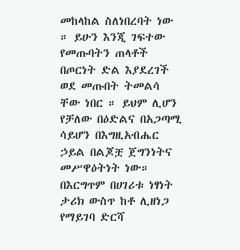መከላከል ስለነበረባት ነው ። ይሁን እንጂ ገፍተው የመጡባትን ጠላቶች በጦርነት ድል እያደረገች ወደ መጡበት ትመልሳ ቸው ነበር ። ይህም ሊሆን የቻለው በዕድልና በአጋጣሚ ሳይሆን በእግዚአብሔር ኃይል በልጆቿ ጀግንነትና መሥዋዕትነት ነው። በእርግጥም በሀገሪቱ ነፃነት ታሪክ ውስጥ ከቶ ሊዘነጋ የማይገባ ድርሻ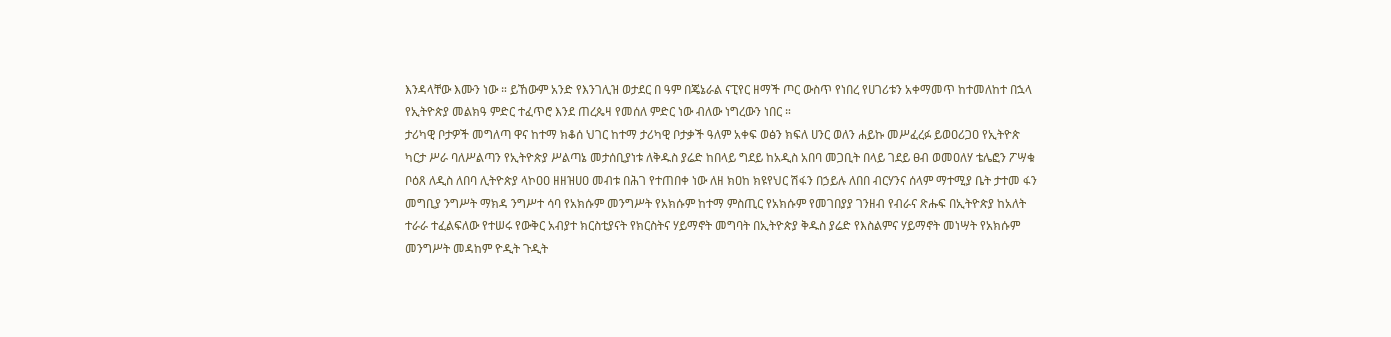እንዳላቸው እሙን ነው ። ይኸውም አንድ የእንገሊዝ ወታደር በ ዓም በጄኔራል ናፒየር ዘማች ጦር ውስጥ የነበረ የሀገሪቱን አቀማመጥ ከተመለከተ በኋላ የኢትዮጵያ መልክዓ ምድር ተፈጥሮ እንደ ጠረጴዛ የመሰለ ምድር ነው ብለው ነግረውን ነበር ።
ታሪካዊ ቦታዎች መግለጣ ዋና ከተማ ክቆሰ ህገር ከተማ ታሪካዊ ቦታቃች ዓለም አቀፍ ወፅን ክፍለ ሀንር ወለን ሐይኩ መሥፈረፉ ይወዐሪጋዐ የኢትዮጵ ካርታ ሥራ ባለሥልጣን የኢትዮጵያ ሥልጣኔ መታሰቢያነቱ ለቅዱስ ያሬድ ከበላይ ግደይ ከአዲስ አበባ መጋቢት በላይ ገደይ ፀብ ወመዐለሃ ቴሌፎን ፖሣቁ ቦዕጸ ለዲስ ለበባ ሊትዮጵያ ላኮዐዐ ዘዘዝሀዐ መብቱ በሕገ የተጠበቀ ነው ለዘ ክዐከ ክዩየህር ሽፋን በኃይሉ ለበበ ብርሃንና ሰላም ማተሚያ ቤት ታተመ ፋን መግቢያ ንግሥት ማክዳ ንግሥተ ሳባ የአክሱም መንግሥት የአክሱም ከተማ ምስጢር የአክሱም የመገበያያ ገንዘብ የብራና ጽሑፍ በኢትዮጵያ ከአለት ተራራ ተፈልፍለው የተሠሩ የውቅር አብያተ ክርስቲያናት የክርስትና ሃይማኖት መግባት በኢትዮጵያ ቅዱስ ያሬድ የእስልምና ሃይማኖት መነሣት የአክሱም መንግሥት መዳከም ዮዲት ጉዲት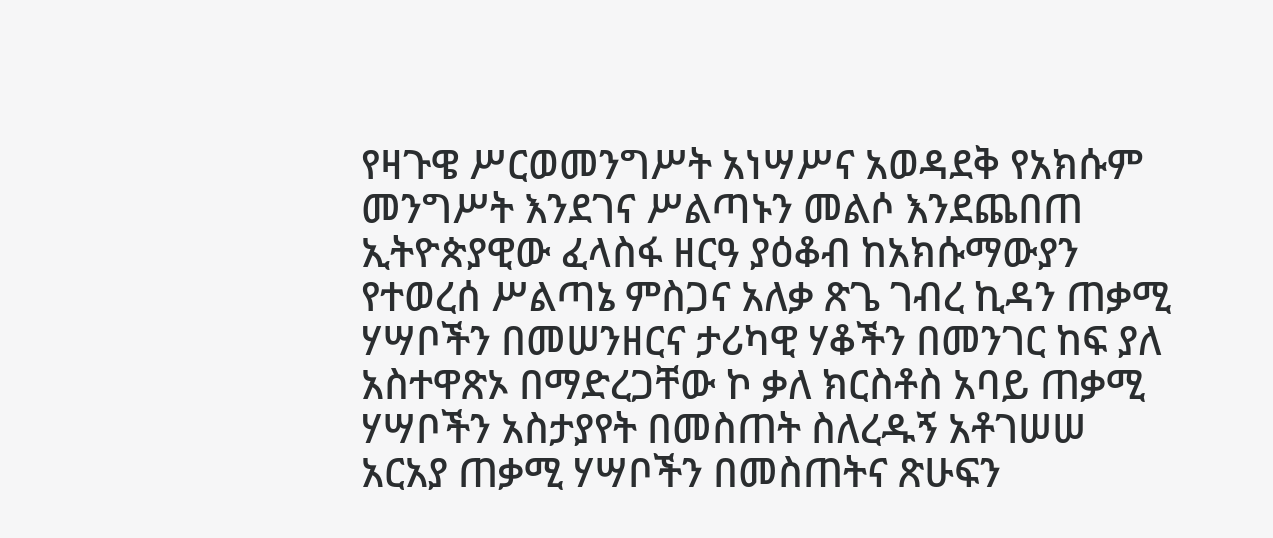የዛጉዌ ሥርወመንግሥት አነሣሥና አወዳደቅ የአክሱም መንግሥት እንደገና ሥልጣኑን መልሶ እንደጨበጠ ኢትዮጵያዊው ፈላስፋ ዘርዓ ያዕቆብ ከአክሱማውያን የተወረሰ ሥልጣኔ ምስጋና አለቃ ጽጌ ገብረ ኪዳን ጠቃሚ ሃሣቦችን በመሠንዘርና ታሪካዊ ሃቆችን በመንገር ከፍ ያለ አስተዋጽኦ በማድረጋቸው ኮ ቃለ ክርስቶስ አባይ ጠቃሚ ሃሣቦችን አስታያየት በመስጠት ስለረዱኝ አቶገሠሠ አርአያ ጠቃሚ ሃሣቦችን በመስጠትና ጽሁፍን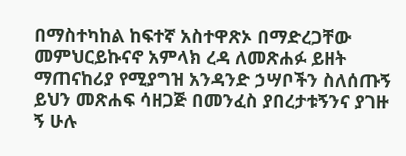በማስተካከል ከፍተኛ አስተዋጽኦ በማድረጋቸው መምህርይኩናኖ አምላክ ረዳ ለመጽሐፉ ይዘት ማጠናከሪያ የሚያግዝ አንዳንድ ኃሣቦችን ስለሰጡኝ ይህን መጽሐፍ ሳዘጋጅ በመንፈስ ያበረታቱኝንና ያገዙ ኝ ሁሉ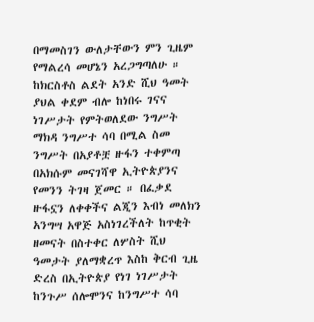በማመስገን ውለታቸውን ምን ጊዜም የማልረሳ መሆኔን አረጋግጣለሁ ። ከክርስቶስ ልደት አንድ ሺህ ዓመት ያህል ቀደም ብሎ ከነበሩ ገናና ነገሥታት የምትወለደው ንግሥት ማክዳ ንግሥተ ሳባ በሚል ስመ ንግሥት በአያቶቿ ዙፋን ተቀምጣ በአክሱም መናገሻዋ ኢትዮጵያንና የመንን ትገዛ ጀመር ። በፈቃደ ዙፋኗን ለቀቀችና ልጂን እብነ መለክን አንግሣ አዋጅ አስነገረችለት ከጥቂት ዘመናት በስተቀር ለሦስት ሺህ ዓመታት ያለማቋረጥ እስከ ቅርብ ጊዜ ድረስ በኢትዮጵያ የነገ ነገሥታት ከንጉሥ ሰሎሞንና ከንግሥተ ሳባ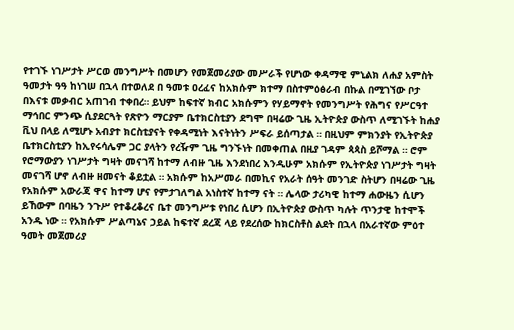የተገኙ ነገሥታት ሥርወ መንግሥት በመሆን የመጀመሪያው መሥራች የሆነው ቀዳማዊ ምኒልክ ለሐያ አምስት ዓመታት ዓዓ ከነገሠ በኋላ በተወለደ በ ዓመቱ ዐረፈና ከአክሱም ክተማ በስተምዕፅራብ በኩል በሚገኘው ቦታ በእናቱ መቃብር አጠገብ ተቀበረ። ይህም ከፍተኛ ክብር አክሱምን የሃይማኖት የመንግሥት የሕግና የሥርዓተ ማኅበር ምንጭ ሲያደርጓት የጽዮን ማርያም ቤተክርስቲያን ደግሞ በዛሬው ጊዜ ኢትዮጵያ ውስጥ ለሚገኙት ከሐያ ቪህ በላይ ለሚሆኑ አብያተ ክርስቲያናት የቀዳሚነት እናትነትን ሥፍራ ይሰጣታል ። በዚህም ምክንያት የኢትዮጵያ ቤተክርስቲያን ከኢየሩሳሌም ጋር ያላትን የረዥም ጊዜ ግንኙነት በመቀጠል በዚያ ገዳም ጳጳስ ይሾማል ። ሮም የሮማውያን ነገሥታት ግዛት መናገሻ ከተማ ለብዙ ጊዜ እንደነበረ እንዲሁም አክሱም የኢትዮጵያ ነገሥታት ግዛት መናገሻ ሆኖ ለብዙ ዘመናት ቆይቷል ። አክሱም ከአሥመራ በመኪና የአራት ሰዓት መንገድ ስትሆን በዛሬው ጊዜ የአክሱም አውራጃ ዋና ከተማ ሆና የምታገለግል አነስተኛ ከተማ ናት ። ሌላው ታሪካዊ ከተማ ሐውዜን ሲሆን ይኸውም በባዜን ንጉሥ የተቆረቆረና ቤተ መንግሥቱ የነበረ ሲሆን በኢትዮጵያ ውስጥ ካሉት ጥንታዊ ከተሞች አንዱ ነው ። የአክሱም ሥልጣኔና ኃይል ከፍተኛ ደረጃ ላይ የደረሰው ከክርስቶስ ልደት በኋላ በአራተኛው ምዕተ ዓመት መጀመሪያ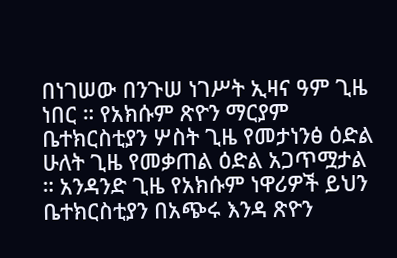በነገሠው በንጉሠ ነገሥት ኢዛና ዓም ጊዜ ነበር ። የአክሱም ጽዮን ማርያም ቤተክርስቲያን ሦስት ጊዜ የመታነንፅ ዕድል ሁለት ጊዜ የመቃጠል ዕድል አጋጥሟታል ። አንዳንድ ጊዜ የአክሱም ነዋሪዎች ይህን ቤተክርስቲያን በአጭሩ እንዳ ጽዮን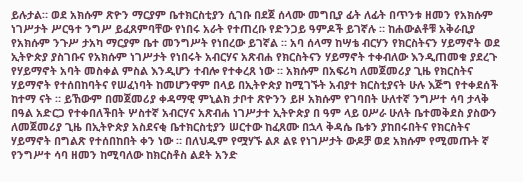ይሉታል። ወደ አክሱም ጽዮን ማርያም ቤተክርስቲያን ሲገቡ በደጀ ሰላሙ መግቢያ ፊት ለፊት በጥንቱ ዘመን የአክሱም ነገሥታት ሥርዓተ ንግሥ ይፈጸምባቸው የነበሩ አራት የተጠረቡ የድንጋይ ዓምዶች ይገኛሉ ። ከሐውልቶቹ አቅራቢያ የአክሱም ንጉሥ ታአካ ማርያም ቤተ መንግሥት የነበረው ይገኛል ። አባ ሰላማ ከሣቴ ብርሃን የክርስትናን ሃይማኖት ወደ ኢትዮጵያ ያስገቡና የአክሱም ነገሥታት የነበሩት አብርሃና አጽብሐ የክርስትናን ሃይማኖት ተቀብለው እንዲጠመቁ ያደረጉ የሃይማኖት አባት መስቀል ምስል እንዲሆን ተብሎ የተቀረጸ ነው ። አክሱም በአፍሪካ ለመጀመሪያ ጊዜ የክርስትና ሃይማኖት የተሰበከባትና የሠፈነባት ከመሆንዋም በላይ በኢትዮጵያ ከሚገኙት አብያተ ክርስቲያናት ሁሉ እጅግ የተቀደሰች ከተማ ናት ። ይኸውም በመጀመሪያ ቀዳማዊ ምኒልክ ታቦተ ጽዮንን ይዞ አክሱም የገባበት ሁለተኛ ንግሥተ ሳባ ታላቅ በዓል አድርጋ የተቀበለችበት ሦስተኛ አብርሃና አጽብሐ ነገሥታተ ኢትዮጵያ በ ዓም ላይ ዐሥራ ሁለት ቤተመቅደስ ያስውን ለመጀመሪያ ጊዜ በኢትዮጵያ አስደናቂ ቤተክርስቲያን ሠርተው ከፈጸሙ በኋላ ቅዳሴ ቤቱን ያከበሩበትና የክርስትና ሃይማኖት በግልጽ የተሰበከበት ቀን ነው ። በለህዱም የሟሃኙ ልጾ ልዩ የነገሥታት ውዶቻ ወደ አክሱም የሚመጡት ኛ የንግሥተ ሳባ ዘመን ከሚባለው ከክርስቶስ ልደት አንድ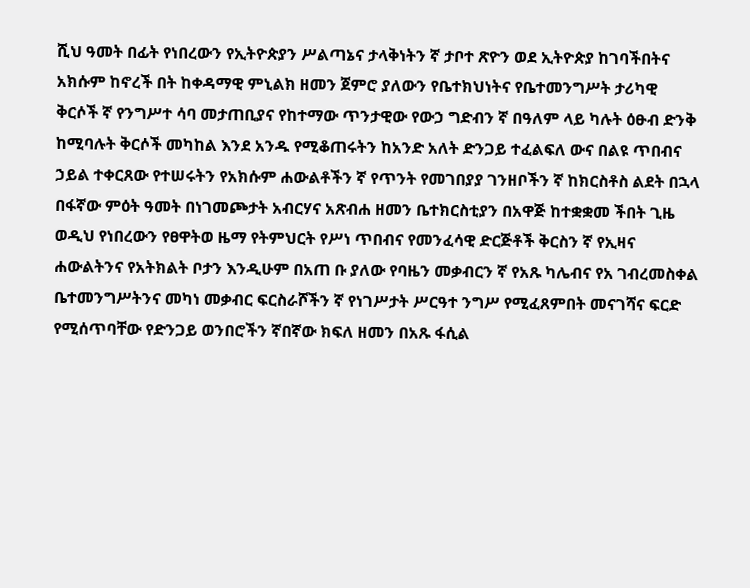ሺህ ዓመት በፊት የነበረውን የኢትዮጵያን ሥልጣኔና ታላቅነትን ኛ ታቦተ ጽዮን ወደ ኢትዮጵያ ከገባችበትና አክሱም ከኖረች በት ከቀዳማዊ ምኒልክ ዘመን ጀምሮ ያለውን የቤተክህነትና የቤተመንግሥት ታሪካዊ ቅርሶች ኛ የንግሥተ ሳባ መታጠቢያና የከተማው ጥንታዊው የውኃ ግድብን ኛ በዓለም ላይ ካሉት ዕፁብ ድንቅ ከሚባሉት ቅርሶች መካከል እንደ አንዱ የሚቆጠሩትን ከአንድ አለት ድንጋይ ተፈልፍለ ውና በልዩ ጥበብና ኃይል ተቀርጸው የተሠሩትን የአክሱም ሐውልቶችን ኛ የጥንት የመገበያያ ገንዘቦችን ኛ ከክርስቶስ ልደት በኋላ በፋኛው ምዕት ዓመት በነገመጮታት አብርሃና አጽብሐ ዘመን ቤተክርስቲያን በአዋጅ ከተቋቋመ ችበት ጊዜ ወዲህ የነበረውን የፀዋትወ ዜማ የትምህርት የሥነ ጥበብና የመንፈሳዊ ድርጅቶች ቅርስን ኛ የኢዛና ሐውልትንና የአትክልት ቦታን እንዲሁም በአጠ ቡ ያለው የባዜን መቃብርን ኛ የአጹ ካሌብና የአ ገብረመስቀል ቤተመንግሥትንና መካነ መቃብር ፍርስራሾችን ኛ የነገሥታት ሥርዓተ ንግሥ የሚፈጸምበት መናገሻና ፍርድ የሚሰጥባቸው የድንጋይ ወንበሮችን ኛበኛው ክፍለ ዘመን በአጹ ፋሲል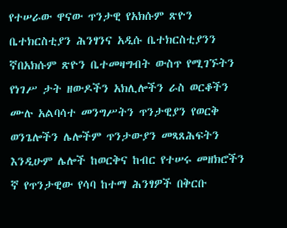የተሠራው ዋናው ጥንታዊ የአክሱም ጽዮን ቤተክርስቲያን ሕንፃንና አዲሱ ቤተክርስቲያንን ኛበአክሱም ጽዮን ቤተመዛግብት ውስጥ የሚገኙትን የነገሥ ታት ዘውዶችን አክሊሎችን ራስ ወርቆችን ሙሉ አልባሳተ መንግሥትን ጥንታዊያን የወርቅ ወንጌሎችን ሌሎችም ጥንታውያን መጻጸሕፍትን እንዲሁም ሌሎች ከወርቅና ከብር የተሠሩ መዘክሮችን ኛ የጥንታዊው የሳባ ከተማ ሕንፃዎች በቅርቡ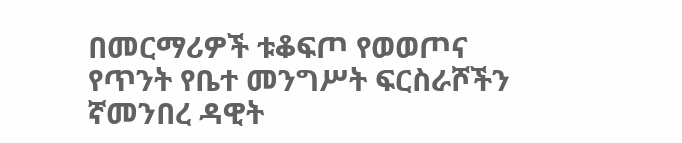በመርማሪዎች ቱቆፍጦ የወወጦና የጥንት የቤተ መንግሥት ፍርስራሾችን ኛመንበረ ዳዊት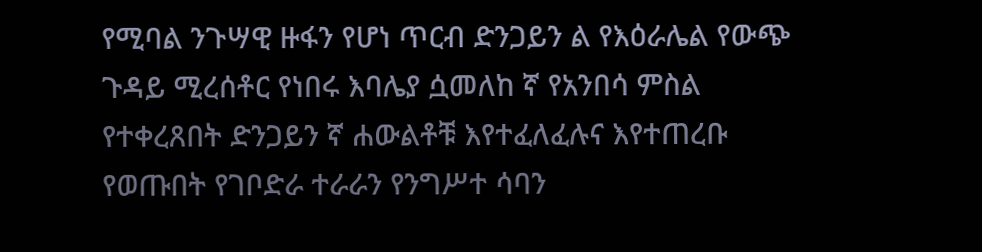የሚባል ንጉሣዊ ዙፋን የሆነ ጥርብ ድንጋይን ል የእዕራሌል የውጭ ጉዳይ ሚረሰቶር የነበሩ እባሌያ ሷመለከ ኛ የአንበሳ ምስል የተቀረጸበት ድንጋይን ኛ ሐውልቶቹ እየተፈለፈሉና እየተጠረቡ የወጡበት የገቦድራ ተራራን የንግሥተ ሳባን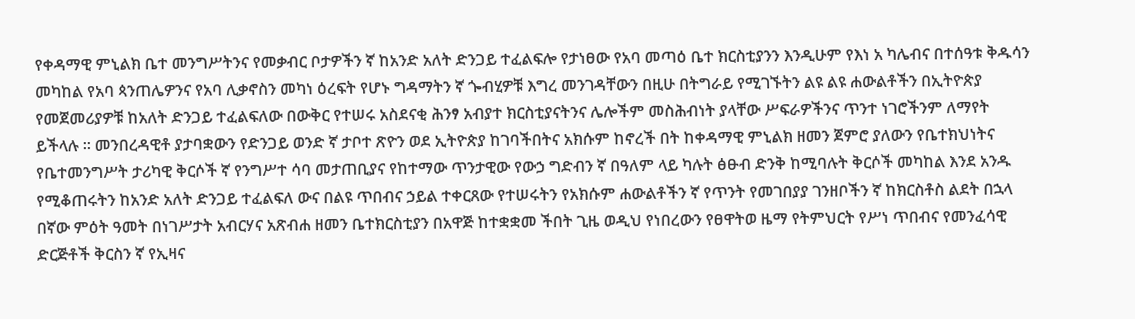የቀዳማዊ ምኒልክ ቤተ መንግሥትንና የመቃብር ቦታዎችን ኛ ከአንድ አለት ድንጋይ ተፈልፍሎ የታነፀው የአባ መጣዕ ቤተ ክርስቲያንን እንዲሁም የእነ አ ካሌብና በተሰዓቱ ቅዱሳን መካከል የአባ ጳንጠሌዎንና የአባ ሊቃኖስን መካነ ዕረፍት የሆኑ ግዳማትን ኛ ጐብሂዎቹ እግረ መንገዳቸውን በዚሁ በትግራይ የሚገኙትን ልዩ ልዩ ሐውልቶችን በኢትዮጵያ የመጀመሪያዎቹ ከአለት ድንጋይ ተፈልፍለው በውቅር የተሠሩ አስደናቂ ሕንፃ አብያተ ክርስቲያናትንና ሌሎችም መስሕብነት ያላቸው ሥፍራዎችንና ጥንተ ነገሮችንም ለማየት ይችላሉ ። መንበረዳዊቶ ያታባቋውን የድንጋይ ወንድ ኛ ታቦተ ጽዮን ወደ ኢትዮጵያ ከገባችበትና አክሱም ከኖረች በት ከቀዳማዊ ምኒልክ ዘመን ጀምሮ ያለውን የቤተክህነትና የቤተመንግሥት ታሪካዊ ቅርሶች ኛ የንግሥተ ሳባ መታጠቢያና የከተማው ጥንታዊው የውኃ ግድብን ኛ በዓለም ላይ ካሉት ፅፁብ ድንቅ ከሚባሉት ቅርሶች መካከል እንደ አንዱ የሚቆጠሩትን ከአንድ አለት ድንጋይ ተፈልፍለ ውና በልዩ ጥበብና ኃይል ተቀርጸው የተሠሩትን የአክሱም ሐውልቶችን ኛ የጥንት የመገበያያ ገንዘቦችን ኛ ከክርስቶስ ልደት በኋላ በኛው ምዕት ዓመት በነገሥታት አብርሃና አጽብሐ ዘመን ቤተክርስቲያን በአዋጅ ከተቋቋመ ችበት ጊዜ ወዲህ የነበረውን የፀዋትወ ዜማ የትምህርት የሥነ ጥበብና የመንፈሳዊ ድርጅቶች ቅርስን ኛ የኢዛና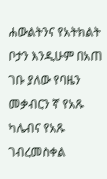ሐውልትንና የአትክልት ቦታን እንዲሁም በአጠ ገቡ ያለው የባዜን መቃብርን ኛ የአጹ ካሌብና የአጹ ገብረመስቀል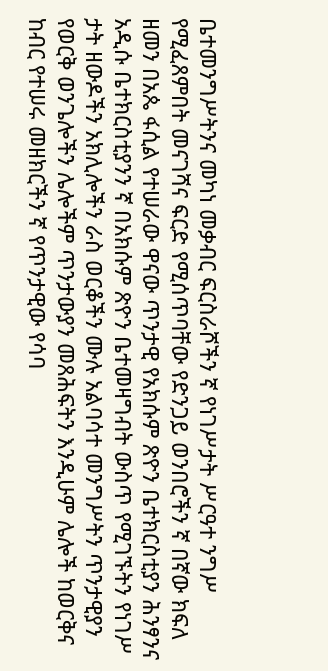ቤተመንግሥትንና መካነ መቃብር ፍርስራሾችን ኛ የነገሥታት ሥርዓተ ንግሥ የሚፈጸምበት መናገሻና ፍርድ የሚሰጥባቸው የድንጋይ ወንበሮችን ኛ በኛው ክፍለ ዘመን በአጴ ፋሲል የተሠራው ዋናው ጥንታዊ የአክሱም ጽዮን ቤተክርስቲያን ሕንፃንና አዲሱ ቤተክርስቲያንን ኛ በአክሱም ጽዮን ቤተመዛግብት ውስጥ የሚገኙትን የነገሥ ታት ዘውዶችን አክሊሎችን ራስ ወርቆችን ሙሉ አልባሳተ መንግሥትን ጥንታዊያን የወርቅ ወንጌሎችን ሌሎችም ጥንታውያን መጸሕፍትን እንዲሁም ሌሎች ከወርቅና ከብር የተሠሩ መዘክርችን ኛ የጥንታዊው የሳባ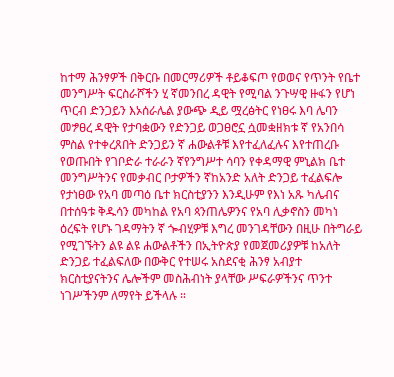ከተማ ሕንፃዎች በቅርቡ በመርማሪዎች ቶይቆፍጦ የወወና የጥንት የቤተ መንግሥት ፍርስራሾችን ሂ ኛመንበረ ዳዊት የሚባል ንጉሣዊ ዙፋን የሆነ ጥርብ ድንጋይን እኦሰራሌል ያውጭ ዲይ ሟረፅትር የነፀሩ እባ ሌባን መፇፀረ ዳዊት የታባቋውን የድንጋይ ወጋፀሮኗ ሷመቋዘክቱ ኛ የአንበሳ ምስል የተቀረጸበት ድንጋይን ኛ ሐውልቶቹ እየተፈለፈሉና እየተጠረቡ የወጡበት የገቦድራ ተራራን ኛየንግሥተ ሳባን የቀዳማዊ ምኒልክ ቤተ መንግሥትንና የመቃብር ቦታዎችን ኛከአንድ አለት ድንጋይ ተፈልፍሎ የታነፀው የአባ መጣዕ ቤተ ክርስቲያንን እንዲሁም የእነ አጹ ካሌብና በተሰዓቱ ቅዱሳን መካከል የአባ ጳንጠሌዎንና የአባ ሊቃኖስን መካነ ዕረፍት የሆኑ ገዳማትን ኛ ጐብሂዎቹ እግረ መንገዳቸውን በዚሁ በትግራይ የሚገኙትን ልዩ ልዩ ሐውልቶችን በኢትዮጵያ የመጀመሪያዎቹ ከአለት ድንጋይ ተፈልፍለው በውቅር የተሠሩ አስደናቂ ሕንፃ አብያተ ክርስቲያናትንና ሌሎችም መስሕብነት ያላቸው ሥፍራዎችንና ጥንተ ነገሥችንም ለማየት ይችላሉ ።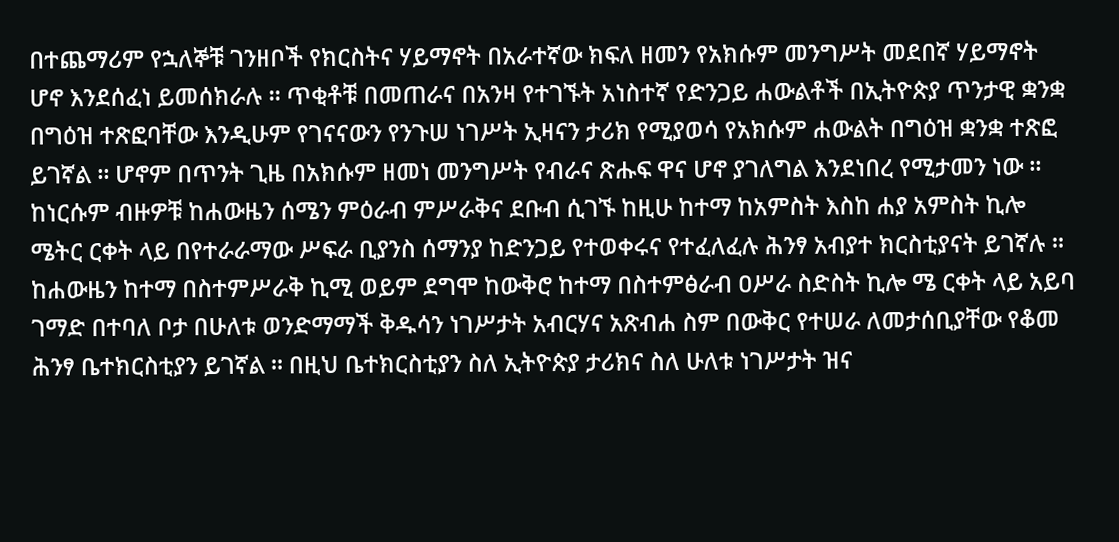በተጨማሪም የኋለኞቹ ገንዘቦች የክርስትና ሃይማኖት በአራተኛው ክፍለ ዘመን የአክሱም መንግሥት መደበኛ ሃይማኖት ሆኖ እንደሰፈነ ይመሰክራሉ ። ጥቂቶቹ በመጠራና በአንዛ የተገኙት አነስተኛ የድንጋይ ሐውልቶች በኢትዮጵያ ጥንታዊ ቋንቋ በግዕዝ ተጽፎባቸው እንዲሁም የገናናውን የንጉሠ ነገሥት ኢዛናን ታሪክ የሚያወሳ የአክሱም ሐውልት በግዕዝ ቋንቋ ተጽፎ ይገኛል ። ሆኖም በጥንት ጊዜ በአክሱም ዘመነ መንግሥት የብራና ጽሑፍ ዋና ሆኖ ያገለግል እንደነበረ የሚታመን ነው ። ከነርሱም ብዙዎቹ ከሐውዜን ሰሜን ምዕራብ ምሥራቅና ደቡብ ሲገኙ ከዚሁ ከተማ ከአምስት እስከ ሐያ አምስት ኪሎ ሜትር ርቀት ላይ በየተራራማው ሥፍራ ቢያንስ ሰማንያ ከድንጋይ የተወቀሩና የተፈለፈሉ ሕንፃ አብያተ ክርስቲያናት ይገኛሉ ። ከሐውዜን ከተማ በስተምሥራቅ ኪሚ ወይም ደግሞ ከውቅሮ ከተማ በስተምፅራብ ዐሥራ ስድስት ኪሎ ሜ ርቀት ላይ አይባ ገማድ በተባለ ቦታ በሁለቱ ወንድማማች ቅዱሳን ነገሥታት አብርሃና አጽብሐ ስም በውቅር የተሠራ ለመታሰቢያቸው የቆመ ሕንፃ ቤተክርስቲያን ይገኛል ። በዚህ ቤተክርስቲያን ስለ ኢትዮጵያ ታሪክና ስለ ሁለቱ ነገሥታት ዝና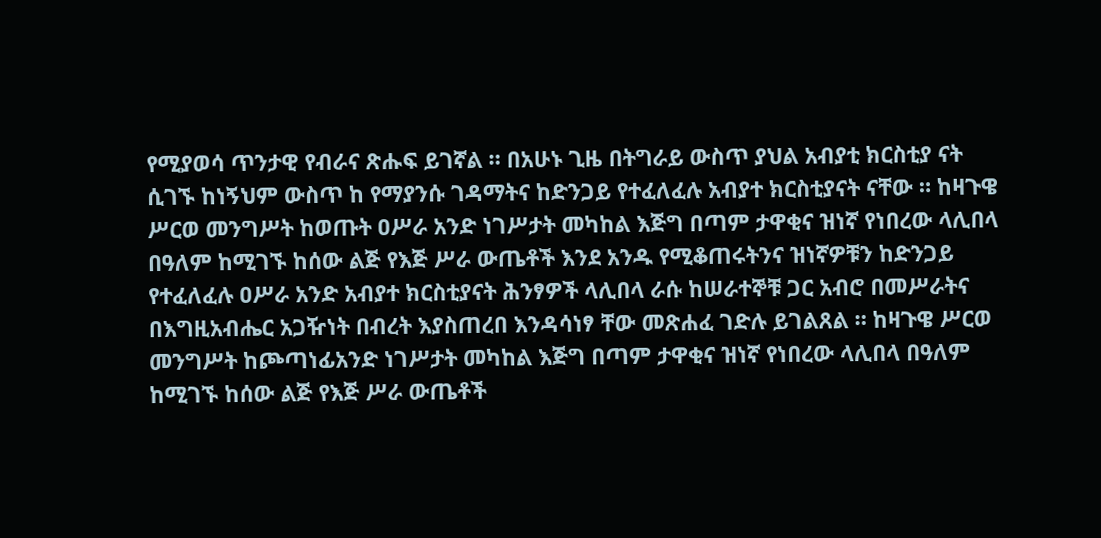የሚያወሳ ጥንታዊ የብራና ጽሑፍ ይገኛል ። በአሁኑ ጊዜ በትግራይ ውስጥ ያህል አብያቲ ክርስቲያ ናት ሲገኙ ከነኝህም ውስጥ ከ የማያንሱ ገዳማትና ከድንጋይ የተፈለፈሉ አብያተ ክርስቲያናት ናቸው ። ከዛጉዌ ሥርወ መንግሥት ከወጡት ዐሥራ አንድ ነገሥታት መካከል እጅግ በጣም ታዋቂና ዝነኛ የነበረው ላሊበላ በዓለም ከሚገኙ ከሰው ልጅ የእጅ ሥራ ውጤቶች እንደ አንዱ የሚቆጠሩትንና ዝነኛዎቹን ከድንጋይ የተፈለፈሉ ዐሥራ አንድ አብያተ ክርስቲያናት ሕንፃዎች ላሊበላ ራሱ ከሠራተኞቹ ጋር አብሮ በመሥራትና በእግዚአብሔር አጋዥነት በብረት እያስጠረበ እንዳሳነፃ ቸው መጽሐፈ ገድሉ ይገልጸል ። ከዛጉዌ ሥርወ መንግሥት ከጮጣነፊአንድ ነገሥታት መካከል እጅግ በጣም ታዋቂና ዝነኛ የነበረው ላሊበላ በዓለም ከሚገኙ ከሰው ልጅ የእጅ ሥራ ውጤቶች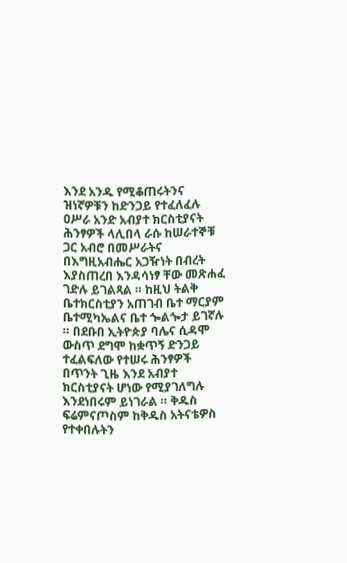እንደ አንዱ የሚቆጠሩትንና ዝነኛዎቹን ከድንጋይ የተፈለፈሉ ዐሥራ አንድ አብያተ ክርስቲያናት ሕንፃዎች ላሊበላ ራሱ ከሠራተኞቹ ጋር አብሮ በመሥራትና በእግዚአብሔር አጋዥነት በብረት እያስጠረበ እንዳሳነፃ ቸው መጽሐፈ ገድሉ ይገልጻል ። ከዚህ ትልቅ ቤተክርስቲያን አጠገብ ቤተ ማርያም ቤተሚካኤልና ቤተ ጐልጐታ ይገኛሉ ። በደቡበ ኢትዮጵያ ባሌና ሲዳሞ ውስጥ ደግሞ ከቋጥኝ ድንጋይ ተፈልፍለው የተሠሩ ሕንፃዎች በጥንት ጊዜ እንደ አብያተ ክርስቲያናት ሆነው የሚያገለግሉ እንደነበሩም ይነገራል ። ቅዱስ ፍሬምናጦስም ከቅዱስ አትናቴዎስ የተቀበሉትን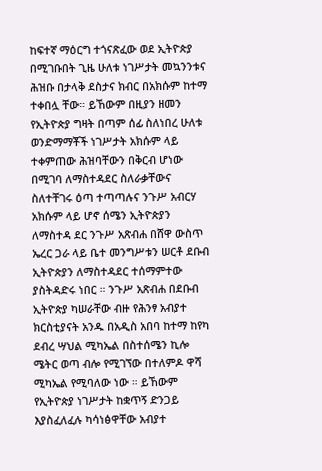ከፍተኛ ማዕርግ ተጎናጽፈው ወደ ኢትዮጵያ በሚገቡበት ጊዜ ሁለቱ ነገሥታት መኳንንቱና ሕዝቡ በታላቅ ደስታና ክብር በአክሱም ከተማ ተቀበሏ ቸው። ይኸውም በዚያን ዘመን የኢትዮጵያ ግዛት በጣም ሰፊ ስለነበረ ሁለቱ ወንድማማቾች ነገሥታት አክሱም ላይ ተቀምጠው ሕዝባቸውን በቅርብ ሆነው በሚገባ ለማስተዳደር ስለራቃቸውና ስለተቸገሩ ዕጣ ተጣጣሉና ንጉሥ አብርሃ አክሱም ላይ ሆኖ ሰሜን ኢትዮጵያን ለማስተዳ ደር ንጉሥ አጽብሐ በሸዋ ውስጥ ኤረር ጋራ ላይ ቤተ መንግሥቱን ሠርቶ ደቡብ ኢትዮጵያን ለማስተዳደር ተሰማምተው ያስትዳድሩ ነበር ። ንጉሥ አጽብሐ በደቡብ ኢትዮጵያ ካሠራቸው ብዙ የሕንፃ አብያተ ክርስቲያናት አንዱ በአዲስ አበባ ከተማ ከየካ ደብረ ሣህል ሚካኤል በስተሰሜን ኪሎ ሜትር ወጣ ብሎ የሚገኘው በተለምዶ ዋሻ ሚካኤል የሚባለው ነው ። ይኸውም የኢትዮጵያ ነገሥታት ከቋጥኝ ድንጋይ እያስፈለፈሉ ካሳነፅዋቸው አብያተ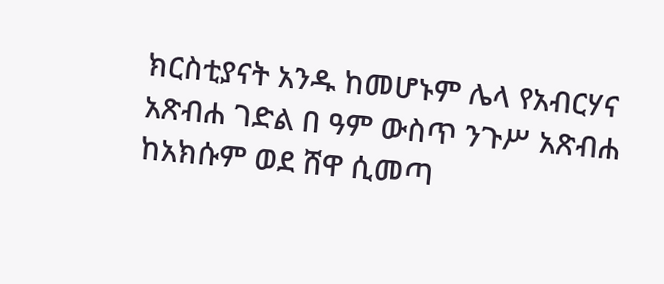ክርስቲያናት አንዱ ከመሆኑም ሌላ የአብርሃና አጽብሐ ገድል በ ዓም ውስጥ ንጉሥ አጽብሐ ከአክሱም ወደ ሸዋ ሲመጣ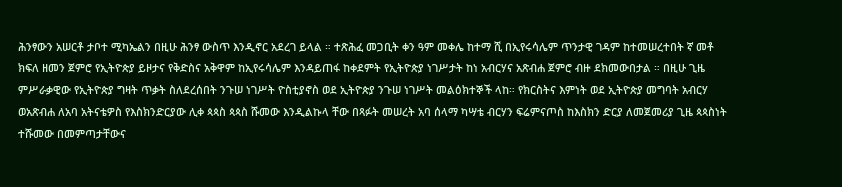ሕንፃውን አሠርቶ ታቦተ ሚካኤልን በዚሁ ሕንፃ ውስጥ እንዲኖር አደረገ ይላል ። ተጽሕፈ መጋቢት ቀን ዓም መቀሌ ከተማ ሺ በኢየሩሳሌም ጥንታዊ ገዳም ከተመሠረተበት ኛ መቶ ክፍለ ዘመን ጀምሮ የኢትዮጵያ ይዞታና የቅድስና አቅዋም ከኢየሩሳሌም እንዳይጠፋ ከቀደምት የኢትዮጵያ ነገሥታት ከነ አብርሃና አጽብሐ ጀምሮ ብዙ ደክመውበታል ። በዚሁ ጊዜ ምሥራቃዊው የኢትዮጵያ ግዛት ጥቃት ስለደረሰበት ንጉሠ ነገሥት ዮስቲያኖስ ወደ ኢትዮጵያ ንጉሠ ነገሥት መልዕክተኞች ላከ። የክርስትና እምነት ወደ ኢትዮጵያ መግባት አብርሃ ወአጽብሐ ለአባ አትናቴዎስ የእስክንድርያው ሊቀ ጳጳስ ጳጳስ ሹመው እንዲልኩላ ቸው በጻፉት መሠረት አባ ሰላማ ካሣቴ ብርሃን ፍሬምናጦስ ከእስክን ድርያ ለመጀመሪያ ጊዜ ጳጳስነት ተሹመው በመምጣታቸውና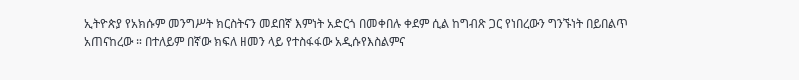ኢትዮጵያ የአክሱም መንግሥት ክርስትናን መደበኛ እምነት አድርጎ በመቀበሉ ቀደም ሲል ከግብጽ ጋር የነበረውን ግንኙነት በይበልጥ አጠናከረው ። በተለይም በኛው ክፍለ ዘመን ላይ የተስፋፋው አዲሱየእስልምና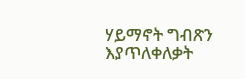ሃይማኖት ግብጽን እያጥለቀለቃት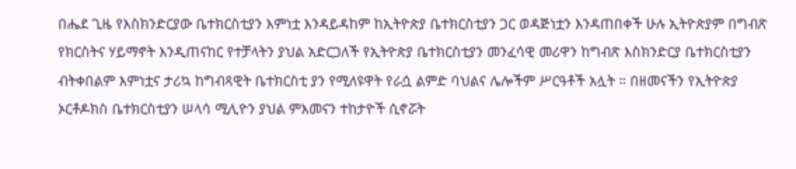በሔደ ጊዜ የእስክንድርያው ቤተክርስቲያን እምነቷ እንዳይዳከም ከኢትዮጵያ ቤተክርስቲያን ጋር ወዳጅነቷን እንዳጠበቀች ሁሉ ኢትዮጵያም በግብጽ የክርስትና ሃይማኖት እንዲጠናከር የተቻላትን ያህል አድርጋለች የኢትዮጵያ ቤተክርስቲያን መንፈሳዊ መሪዋን ከግብጽ እስክንድርያ ቤተክርስቲያን ብትቀበልም እምነቷና ታሪኳ ከግብጻዊት ቤተክርስቲ ያን የሚለዩዋት የራሷ ልምድ ባህልና ሌሎችም ሥርዓቶች አሏት ። በዘመናችን የኢትዮጵያ ኦርቶዶክስ ቤተክርስቲያን ሠላሳ ሚሊዮን ያህል ምእመናን ተከታዮች ሲኖሯት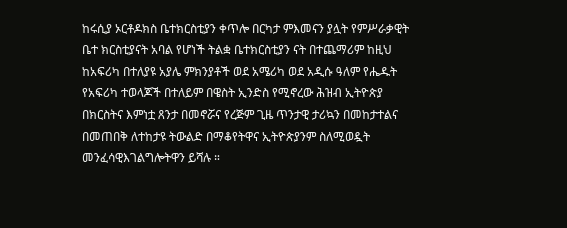ከሩሲያ ኦርቶዶክስ ቤተክርስቲያን ቀጥሎ በርካታ ምእመናን ያሏት የምሥራቃዊት ቤተ ክርስቲያናት አባል የሆነች ትልቋ ቤተክርስቲያን ናት በተጨማሪም ከዚህ ከአፍሪካ በተለያዩ አያሌ ምክንያቶች ወደ አሜሪካ ወደ አዲሱ ዓለም የሔዱት የአፍሪካ ተወላጆች በተለይም በዌስት ኢንድስ የሚኖረው ሕዝብ ኢትዮጵያ በክርስትና እምነቷ ጸንታ በመኖሯና የረጅም ጊዜ ጥንታዊ ታሪኳን በመከታተልና በመጠበቅ ለተከታዩ ትውልድ በማቆየትዋና ኢትዮጵያንም ስለሚወዷት መንፈሳዊእገልግሎትዋን ይሻሉ ።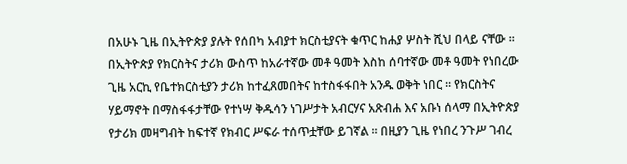በአሁኑ ጊዜ በኢትዮጵያ ያሉት የሰበካ አብያተ ክርስቲያናት ቁጥር ከሐያ ሦስት ሺህ በላይ ናቸው ። በኢትዮጵያ የክርስትና ታሪክ ውስጥ ከአራተኛው መቶ ዓመት እስከ ሰባተኛው መቶ ዓመት የነበረው ጊዜ አርኪ የቤተክርስቲያን ታሪክ ከተፈጸመበትና ከተስፋፋበት አንዱ ወቅት ነበር ። የክርስትና ሃይማኖት በማስፋፋታቸው የተነሣ ቅዱሳን ነገሥታት አብርሃና አጽብሐ እና አቡነ ሰላማ በኢትዮጵያ የታሪክ መዛግብት ከፍተኛ የክብር ሥፍራ ተሰጥቷቸው ይገኛል ። በዚያን ጊዜ የነበረ ንጉሥ ገብረ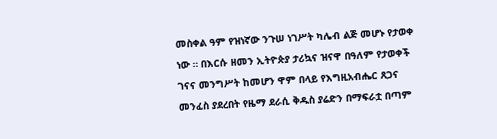መስቀል ዓም የዝነኛው ንጉሠ ነገሥት ካሌብ ልጅ መሆኑ የታወቀ ነው ። በእርሱ ዘመን ኢትዮጵያ ታሪኳና ዝናዋ በዓለም የታወቀች ገናና መንግሥት ከመሆን ዋም በላይ የእግዚአብሔር ጸጋና መንፈስ ያደረበት የዜማ ደራሲ ቅዱስ ያሬድን በማፍራቷ በጣም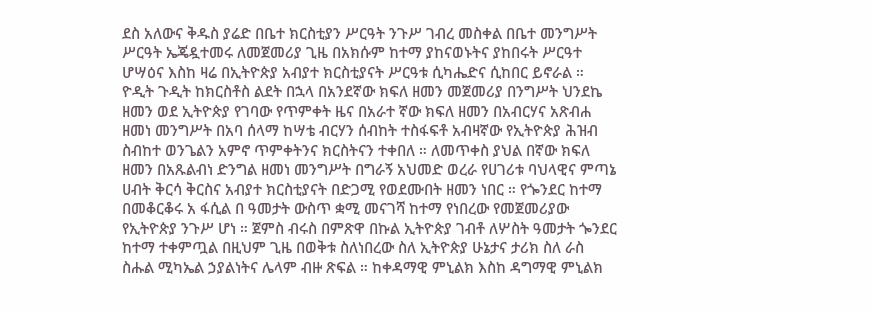ደስ አለውና ቅዱስ ያሬድ በቤተ ክርስቲያን ሥርዓት ንጉሥ ገብረ መስቀል በቤተ መንግሥት ሥርዓት ኤጄዷተመሩ ለመጀመሪያ ጊዜ በአክሱም ከተማ ያከናወኑትና ያከበሩት ሥርዓተ ሆሣዕና እስከ ዛሬ በኢትዮጵያ አብያተ ክርስቲያናት ሥርዓቱ ሲካሔድና ሲከበር ይኖራል ። ዮዲት ጉዲት ከክርስቶስ ልደት በኋላ በአንደኛው ክፍለ ዘመን መጀመሪያ በንግሥት ህንደኬ ዘመን ወደ ኢትዮጵያ የገባው የጥምቀት ዜና በአራተ ኛው ክፍለ ዘመን በአብርሃና አጽብሐ ዘመነ መንግሥት በአባ ሰላማ ከሣቴ ብርሃን ሰብከት ተስፋፍቶ አብዛኛው የኢትዮጵያ ሕዝብ ስብከተ ወንጌልን አምኖ ጥምቀትንና ክርስትናን ተቀበለ ። ለመጥቀስ ያህል በኛው ክፍለ ዘመን በአጹልብነ ድንግል ዘመነ መንግሥት በግራኝ አህመድ ወረራ የሀገሪቱ ባህላዊና ምጣኔ ሀብት ቅርሳ ቅርስና አብያተ ክርስቲያናት በድጋሚ የወደሙበት ዘመን ነበር ። የጐንደር ከተማ በመቆርቆሩ አ ፋሲል በ ዓመታት ውስጥ ቋሚ መናገሻ ከተማ የነበረው የመጀመሪያው የኢትዮጵያ ንጉሥ ሆነ ። ጀምስ ብሩስ በምጽዋ በኩል ኢትዮጵያ ገብቶ ለሦስት ዓመታት ጐንደር ከተማ ተቀምጧል በዚህም ጊዜ በወቅቱ ስለነበረው ስለ ኢትዮጵያ ሁኔታና ታሪክ ስለ ራስ ስሑል ሚካኤል ኃያልነትና ሌላም ብዙ ጽፍል ። ከቀዳማዊ ምኒልክ እስከ ዳግማዊ ምኒልክ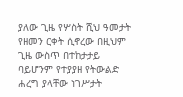ያለው ጊዜ የሦስት ሺህ ዓመታት የዘመን ርቀት ሲኖረው በዚህም ጊዜ ውስጥ በተከታታይ ባይሆንም የተያያዘ የትውልድ ሐረግ ያላቸው ነገሥታት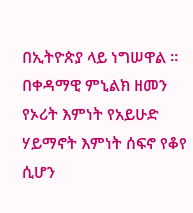በኢትዮጵያ ላይ ነግሠዋል ። በቀዳማዊ ምኒልክ ዘመን የኦሪት እምነት የአይሁድ ሃይማኖት እምነት ሰፍኖ የቆየ ሲሆን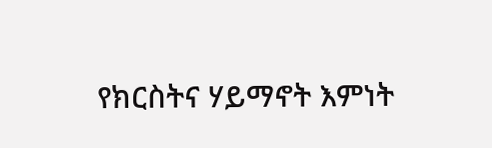የክርስትና ሃይማኖት እምነት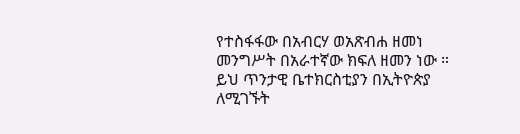የተስፋፋው በአብርሃ ወአጽብሐ ዘመነ መንግሥት በአራተኛው ክፍለ ዘመን ነው ። ይህ ጥንታዊ ቤተክርስቲያን በኢትዮጵያ ለሚገኙት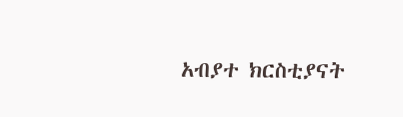አብያተ ክርስቲያናት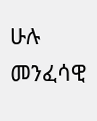ሁሉ መንፈሳዊ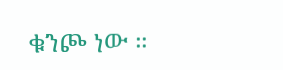ቁንጮ ነው ።